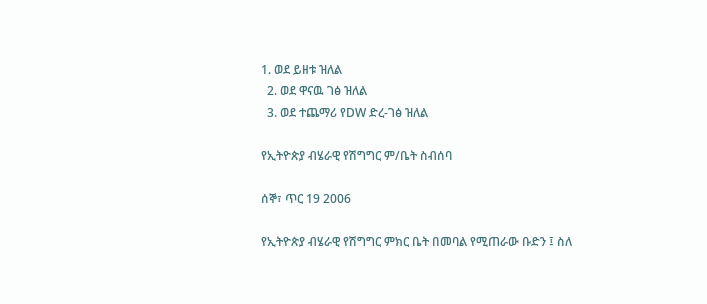1. ወደ ይዘቱ ዝለል
  2. ወደ ዋናዉ ገፅ ዝለል
  3. ወደ ተጨማሪ የDW ድረ-ገፅ ዝለል

የኢትዮጵያ ብሄራዊ የሽግግር ም/ቤት ስብሰባ

ሰኞ፣ ጥር 19 2006

የኢትዮጵያ ብሄራዊ የሽግግር ምክር ቤት በመባል የሚጠራው ቡድን ፤ ስለ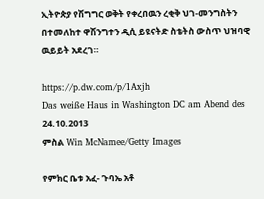ኢትዮጵያ የሽግግር ወቅት የቀረበዉን ረቂቅ ህገ-መንግስትን በተመለከተ ዋሽንግተን ዲሲ ይዩናትድ ስቴትስ ውስጥ ህዝባዊ ዉይይት አደረገ።

https://p.dw.com/p/1Axjh
Das weiße Haus in Washington DC am Abend des 24.10.2013
ምስል Win McNamee/Getty Images

የምክር ቤቱ አፈ- ጉባኤ አቶ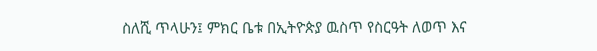ስለሺ ጥላሁን፤ ምክር ቤቱ በኢትዮጵያ ዉስጥ የስርዓት ለወጥ እና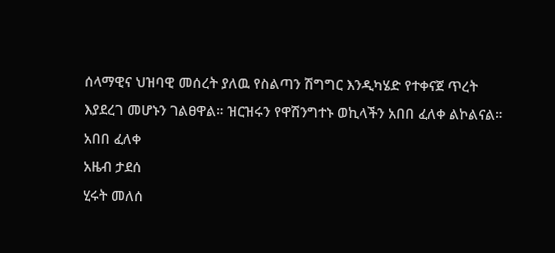ሰላማዊና ህዝባዊ መሰረት ያለዉ የስልጣን ሽግግር እንዲካሄድ የተቀናጀ ጥረት እያደረገ መሆኑን ገልፀዋል። ዝርዝሩን የዋሽንግተኑ ወኪላችን አበበ ፈለቀ ልኮልናል።
አበበ ፈለቀ
አዜብ ታደሰ
ሂሩት መለሰ